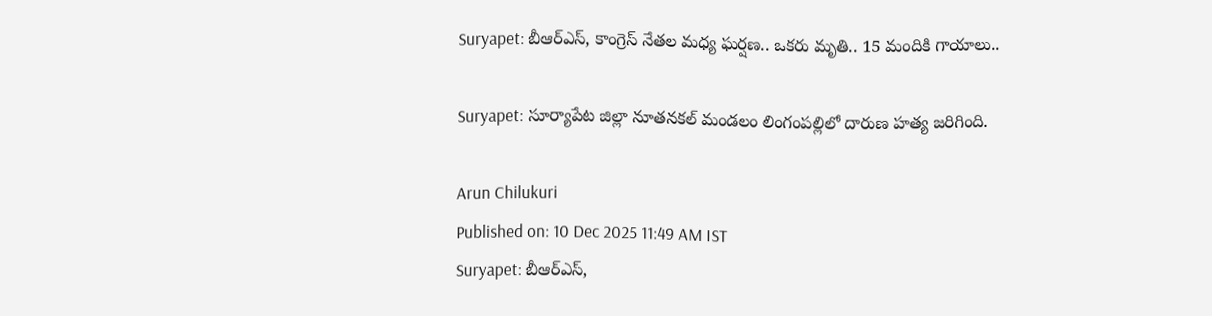Suryapet: బీఆర్ఎస్, కాంగ్రెస్ నేతల మధ్య ఘర్షణ.. ఒకరు మృతి.. 15 మందికి గాయాలు..

Suryapet: సూర్యాపేట జిల్లా నూతనకల్ మండలం లింగంపల్లిలో దారుణ హత్య జరిగింది.

Arun Chilukuri
Published on: 10 Dec 2025 11:49 AM IST
Suryapet: బీఆర్ఎస్,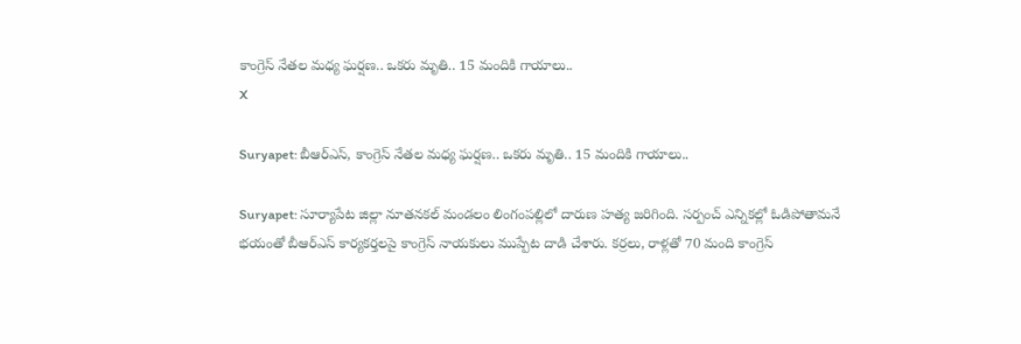కాంగ్రెస్ నేతల మధ్య ఘర్షణ.. ఒకరు మృతి.. 15 మందికి గాయాలు..
X

Suryapet: బీఆర్ఎస్, కాంగ్రెస్ నేతల మధ్య ఘర్షణ.. ఒకరు మృతి.. 15 మందికి గాయాలు..

Suryapet: సూర్యాపేట జిల్లా నూతనకల్ మండలం లింగంపల్లిలో దారుణ హత్య జరిగింది. సర్పంచ్ ఎన్నికల్లో ఓడిపోతామనే భయంతో బీఆర్ఎస్ కార్యకర్తలపై కాంగ్రెస్ నాయకులు ముప్పేట దాడి చేశారు. కర్రలు, రాళ్లతో 70 మంది కాంగ్రెస్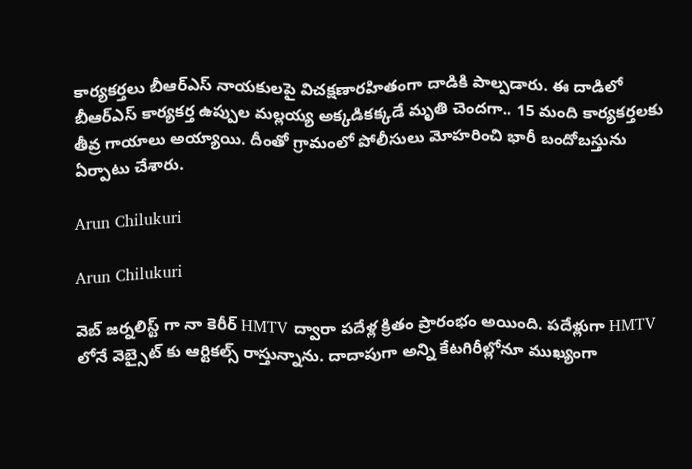కార్యకర్తలు బీఆర్ఎస్ నాయకులపై విచక్షణారహితంగా దాడికి పాల్పడారు. ఈ దాడిలో బీఆర్ఎస్ కార్యకర్త ఉప్పుల మల్లయ్య అక్కడికక్కడే మృతి చెందగా.. 15 మంది కార్యకర్తలకు తీవ్ర గాయాలు అయ్యాయి. దీంతో గ్రామంలో పోలీసులు మోహరించి భారీ బందోబస్తును ఏర్పాటు చేశారు.

Arun Chilukuri

Arun Chilukuri

వెబ్ జర్నలిస్ట్ గా నా కెరీర్ HMTV ద్వారా పదేళ్ల క్రితం ప్రారంభం అయింది. పదేళ్లుగా HMTV లోనే వెబ్సైట్ కు ఆర్టికల్స్ రాస్తున్నాను. దాదాపుగా అన్ని కేటగిరీల్లోనూ ముఖ్యంగా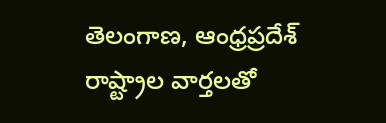తెలంగాణ, ఆంధ్రప్రదేశ్ రాష్ట్రాల వార్తలతో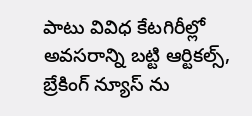పాటు వివిధ కేటగిరీల్లో అవసరాన్ని బట్టి ఆర్టికల్స్, బ్రేకింగ్ న్యూస్ ను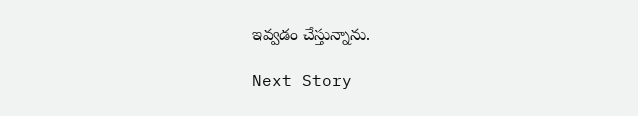ఇవ్వడం చేస్తున్నాను.

Next Story